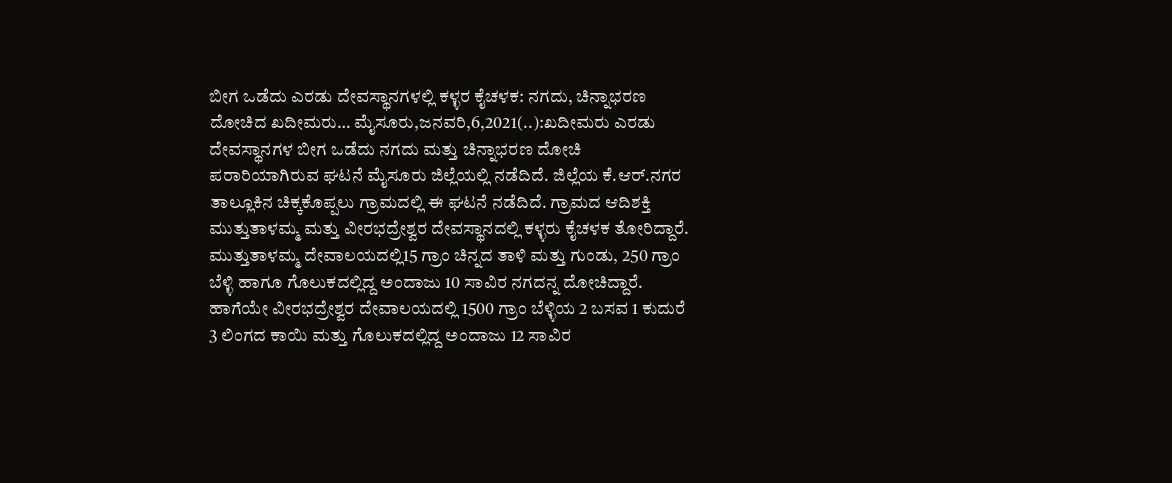ಬೀಗ ಒಡೆದು ಎರಡು ದೇವಸ್ಥಾನಗಳಲ್ಲಿ ಕಳ್ಳರ ಕೈಚಳಕ: ನಗದು, ಚಿನ್ನಾಭರಣ ದೋಚಿದ ಖದೀಮರು… ಮೈಸೂರು,ಜನವರಿ,6,2021(..):ಖದೀಮರು ಎರಡು ದೇವಸ್ಥಾನಗಳ ಬೀಗ ಒಡೆದು ನಗದು ಮತ್ತು ಚಿನ್ನಾಭರಣ ದೋಚಿ ಪರಾರಿಯಾಗಿರುವ ಘಟನೆ ಮೈಸೂರು ಜಿಲ್ಲೆಯಲ್ಲಿ ನಡೆದಿದೆ. ಜಿಲ್ಲೆಯ ಕೆ.ಆರ್.ನಗರ ತಾಲ್ಲೂಕಿನ ಚಿಕ್ಕಕೊಪ್ಪಲು ಗ್ರಾಮದಲ್ಲಿ ಈ ಘಟನೆ ನಡೆದಿದೆ. ಗ್ರಾಮದ ಆದಿಶಕ್ತಿ ಮುತ್ತುತಾಳಮ್ಮ ಮತ್ತು ವೀರಭದ್ರೇಶ್ವರ ದೇವಸ್ಥಾನದಲ್ಲಿ ಕಳ್ಳರು ಕೈಚಳಕ ತೋರಿದ್ದಾರೆ. ಮುತ್ತುತಾಳಮ್ಮ ದೇವಾಲಯದಲ್ಲಿ15 ಗ್ರಾಂ ಚಿನ್ನದ ತಾಳಿ ಮತ್ತು ಗುಂಡು, 250 ಗ್ರಾಂ ಬೆಳ್ಳಿ ಹಾಗೂ ಗೊಲುಕದಲ್ಲಿದ್ದ ಅಂದಾಜು 10 ಸಾವಿರ ನಗದನ್ನ ದೋಚಿದ್ದಾರೆ. ಹಾಗೆಯೇ ವೀರಭದ್ರೇಶ್ವರ ದೇವಾಲಯದಲ್ಲಿ 1500 ಗ್ರಾಂ ಬೆಳ್ಳಿಯ 2 ಬಸವ 1 ಕುದುರೆ 3 ಲಿಂಗದ ಕಾಯಿ ಮತ್ತು ಗೊಲುಕದಲ್ಲಿದ್ದ ಅಂದಾಜು 12 ಸಾವಿರ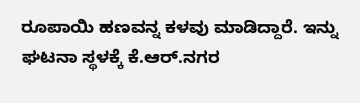ರೂಪಾಯಿ ಹಣವನ್ನ ಕಳವು ಮಾಡಿದ್ದಾರೆ. ಇನ್ನು ಘಟನಾ ಸ್ಥಳಕ್ಕೆ ಕೆ.ಆರ್.ನಗರ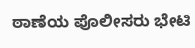ಠಾಣೆಯ ಪೊಲೀಸರು ಭೇಟಿ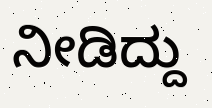ನೀಡಿದ್ದು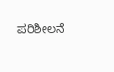ಪರಿಶೀಲನೆ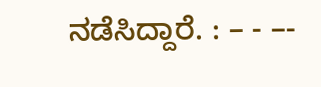ನಡೆಸಿದ್ದಾರೆ. : – - –-